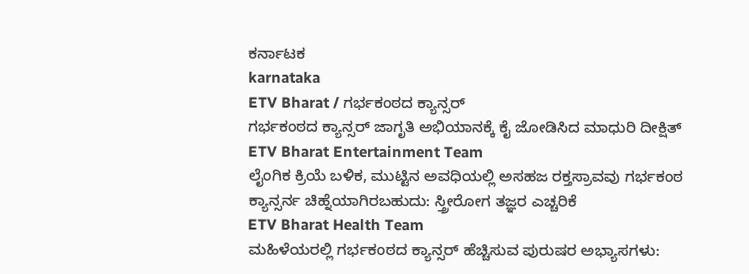ಕರ್ನಾಟಕ
karnataka
ETV Bharat / ಗರ್ಭಕಂಠದ ಕ್ಯಾನ್ಸರ್
ಗರ್ಭಕಂಠದ ಕ್ಯಾನ್ಸರ್ ಜಾಗೃತಿ ಅಭಿಯಾನಕ್ಕೆ ಕೈ ಜೋಡಿಸಿದ ಮಾಧುರಿ ದೀಕ್ಷಿತ್
ETV Bharat Entertainment Team
ಲೈಂಗಿಕ ಕ್ರಿಯೆ ಬಳಿಕ, ಮುಟ್ಟಿನ ಅವಧಿಯಲ್ಲಿ ಅಸಹಜ ರಕ್ತಸ್ರಾವವು ಗರ್ಭಕಂಠ ಕ್ಯಾನ್ಸರ್ನ ಚಿಹ್ನೆಯಾಗಿರಬಹುದು: ಸ್ತ್ರೀರೋಗ ತಜ್ಞರ ಎಚ್ಚರಿಕೆ
ETV Bharat Health Team
ಮಹಿಳೆಯರಲ್ಲಿ ಗರ್ಭಕಂಠದ ಕ್ಯಾನ್ಸರ್ ಹೆಚ್ಚಿಸುವ ಪುರುಷರ ಅಭ್ಯಾಸಗಳು: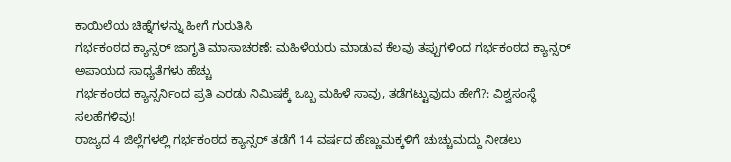ಕಾಯಿಲೆಯ ಚಿಹ್ನೆಗಳನ್ನು ಹೀಗೆ ಗುರುತಿಸಿ
ಗರ್ಭಕಂಠದ ಕ್ಯಾನ್ಸರ್ ಜಾಗೃತಿ ಮಾಸಾಚರಣೆ: ಮಹಿಳೆಯರು ಮಾಡುವ ಕೆಲವು ತಪ್ಪುಗಳಿಂದ ಗರ್ಭಕಂಠದ ಕ್ಯಾನ್ಸರ್ ಅಪಾಯದ ಸಾಧ್ಯತೆಗಳು ಹೆಚ್ಚು
ಗರ್ಭಕಂಠದ ಕ್ಯಾನ್ಸರ್ನಿಂದ ಪ್ರತಿ ಎರಡು ನಿಮಿಷಕ್ಕೆ ಒಬ್ಬ ಮಹಿಳೆ ಸಾವು, ತಡೆಗಟ್ಟುವುದು ಹೇಗೆ?: ವಿಶ್ವಸಂಸ್ಥೆ ಸಲಹೆಗಳಿವು!
ರಾಜ್ಯದ 4 ಜಿಲ್ಲೆಗಳಲ್ಲಿ ಗರ್ಭಕಂಠದ ಕ್ಯಾನ್ಸರ್ ತಡೆಗೆ 14 ವರ್ಷದ ಹೆಣ್ಣುಮಕ್ಕಳಿಗೆ ಚುಚ್ಚುಮದ್ದು ನೀಡಲು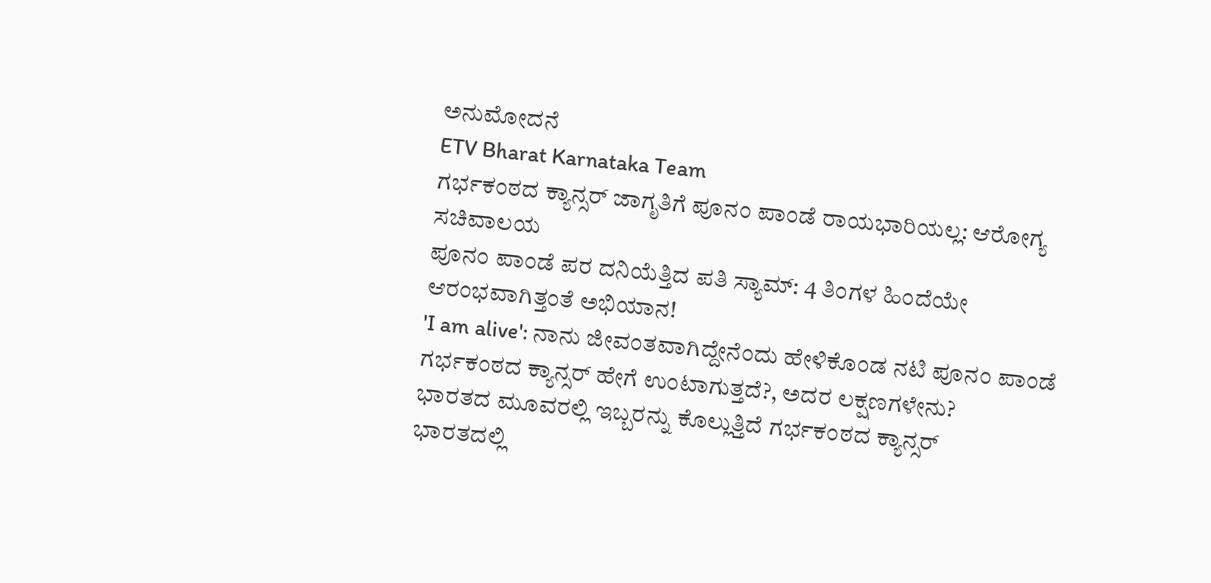ಅನುಮೋದನೆ
ETV Bharat Karnataka Team
ಗರ್ಭಕಂಠದ ಕ್ಯಾನ್ಸರ್ ಜಾಗೃತಿಗೆ ಪೂನಂ ಪಾಂಡೆ ರಾಯಭಾರಿಯಲ್ಲ: ಆರೋಗ್ಯ ಸಚಿವಾಲಯ
ಪೂನಂ ಪಾಂಡೆ ಪರ ದನಿಯೆತ್ತಿದ ಪತಿ ಸ್ಯಾಮ್: 4 ತಿಂಗಳ ಹಿಂದೆಯೇ ಆರಂಭವಾಗಿತ್ತಂತೆ ಅಭಿಯಾನ!
'I am alive': ನಾನು ಜೀವಂತವಾಗಿದ್ದೇನೆಂದು ಹೇಳಿಕೊಂಡ ನಟಿ ಪೂನಂ ಪಾಂಡೆ
ಗರ್ಭಕಂಠದ ಕ್ಯಾನ್ಸರ್ ಹೇಗೆ ಉಂಟಾಗುತ್ತದೆ?, ಅದರ ಲಕ್ಷಣಗಳೇನು?
ಭಾರತದ ಮೂವರಲ್ಲಿ ಇಬ್ಬರನ್ನು ಕೊಲ್ಲುತ್ತಿದೆ ಗರ್ಭಕಂಠದ ಕ್ಯಾನ್ಸರ್
ಭಾರತದಲ್ಲಿ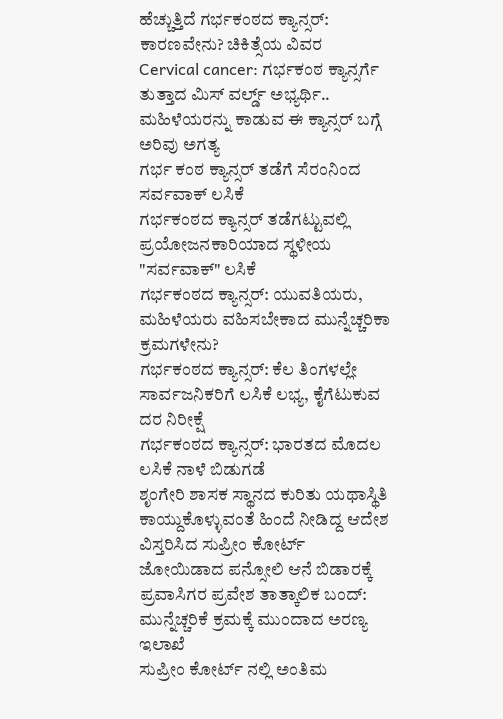ಹೆಚ್ಚುತ್ತಿದೆ ಗರ್ಭಕಂಠದ ಕ್ಯಾನ್ಸರ್: ಕಾರಣವೇನು? ಚಿಕಿತ್ಸೆಯ ವಿವರ
Cervical cancer: ಗರ್ಭಕಂಠ ಕ್ಯಾನ್ಸರ್ಗೆ ತುತ್ತಾದ ಮಿಸ್ ವರ್ಲ್ಡ್ ಅಭ್ಯರ್ಥಿ.. ಮಹಿಳೆಯರನ್ನು ಕಾಡುವ ಈ ಕ್ಯಾನ್ಸರ್ ಬಗ್ಗೆ ಅರಿವು ಅಗತ್ಯ
ಗರ್ಭ ಕಂಠ ಕ್ಯಾನ್ಸರ್ ತಡೆಗೆ ಸೆರಂನಿಂದ ಸರ್ವವಾಕ್ ಲಸಿಕೆ
ಗರ್ಭಕಂಠದ ಕ್ಯಾನ್ಸರ್ ತಡೆಗಟ್ಟುವಲ್ಲಿ ಪ್ರಯೋಜನಕಾರಿಯಾದ ಸ್ಥಳೀಯ "ಸರ್ವವಾಕ್" ಲಸಿಕೆ
ಗರ್ಭಕಂಠದ ಕ್ಯಾನ್ಸರ್: ಯುವತಿಯರು, ಮಹಿಳೆಯರು ವಹಿಸಬೇಕಾದ ಮುನ್ನೆಚ್ಚರಿಕಾ ಕ್ರಮಗಳೇನು?
ಗರ್ಭಕಂಠದ ಕ್ಯಾನ್ಸರ್: ಕೆಲ ತಿಂಗಳಲ್ಲೇ ಸಾರ್ವಜನಿಕರಿಗೆ ಲಸಿಕೆ ಲಭ್ಯ, ಕೈಗೆಟುಕುವ ದರ ನಿರೀಕ್ಷೆ
ಗರ್ಭಕಂಠದ ಕ್ಯಾನ್ಸರ್: ಭಾರತದ ಮೊದಲ ಲಸಿಕೆ ನಾಳೆ ಬಿಡುಗಡೆ
ಶೃಂಗೇರಿ ಶಾಸಕ ಸ್ಥಾನದ ಕುರಿತು ಯಥಾಸ್ಥಿತಿ ಕಾಯ್ದುಕೊಳ್ಳುವಂತೆ ಹಿಂದೆ ನೀಡಿದ್ದ ಆದೇಶ ವಿಸ್ತರಿಸಿದ ಸುಪ್ರೀಂ ಕೋರ್ಟ್
ಜೋಯಿಡಾದ ಪನ್ಸೋಲಿ ಆನೆ ಬಿಡಾರಕ್ಕೆ ಪ್ರವಾಸಿಗರ ಪ್ರವೇಶ ತಾತ್ಕಾಲಿಕ ಬಂದ್: ಮುನ್ನೆಚ್ಚರಿಕೆ ಕ್ರಮಕ್ಕೆ ಮುಂದಾದ ಅರಣ್ಯ ಇಲಾಖೆ
ಸುಪ್ರೀಂ ಕೋರ್ಟ್ ನಲ್ಲಿ ಅಂತಿಮ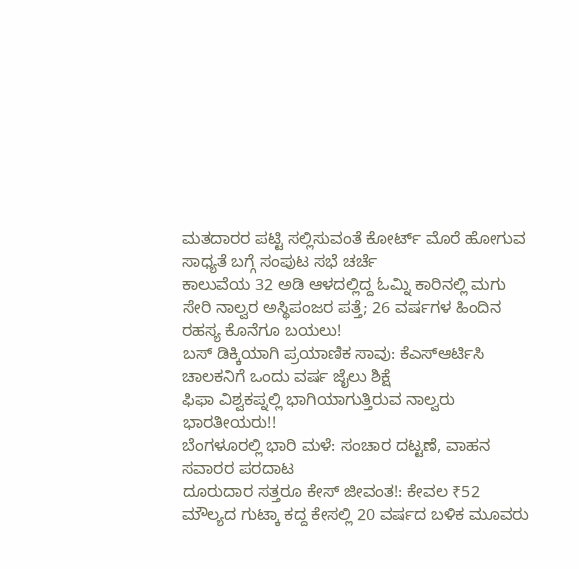ಮತದಾರರ ಪಟ್ಟಿ ಸಲ್ಲಿಸುವಂತೆ ಕೋರ್ಟ್ ಮೊರೆ ಹೋಗುವ ಸಾಧ್ಯತೆ ಬಗ್ಗೆ ಸಂಪುಟ ಸಭೆ ಚರ್ಚೆ
ಕಾಲುವೆಯ 32 ಅಡಿ ಆಳದಲ್ಲಿದ್ದ ಓಮ್ನಿ ಕಾರಿನಲ್ಲಿ ಮಗು ಸೇರಿ ನಾಲ್ವರ ಅಸ್ಥಿಪಂಜರ ಪತ್ತೆ; 26 ವರ್ಷಗಳ ಹಿಂದಿನ ರಹಸ್ಯ ಕೊನೆಗೂ ಬಯಲು!
ಬಸ್ ಡಿಕ್ಕಿಯಾಗಿ ಪ್ರಯಾಣಿಕ ಸಾವು: ಕೆಎಸ್ಆರ್ಟಿಸಿ ಚಾಲಕನಿಗೆ ಒಂದು ವರ್ಷ ಜೈಲು ಶಿಕ್ಷೆ
ಫಿಫಾ ವಿಶ್ವಕಪ್ನಲ್ಲಿ ಭಾಗಿಯಾಗುತ್ತಿರುವ ನಾಲ್ವರು ಭಾರತೀಯರು!!
ಬೆಂಗಳೂರಲ್ಲಿ ಭಾರಿ ಮಳೆ: ಸಂಚಾರ ದಟ್ಟಣೆ, ವಾಹನ ಸವಾರರ ಪರದಾಟ
ದೂರುದಾರ ಸತ್ತರೂ ಕೇಸ್ ಜೀವಂತ!: ಕೇವಲ ₹52 ಮೌಲ್ಯದ ಗುಟ್ಕಾ ಕದ್ದ ಕೇಸಲ್ಲಿ 20 ವರ್ಷದ ಬಳಿಕ ಮೂವರು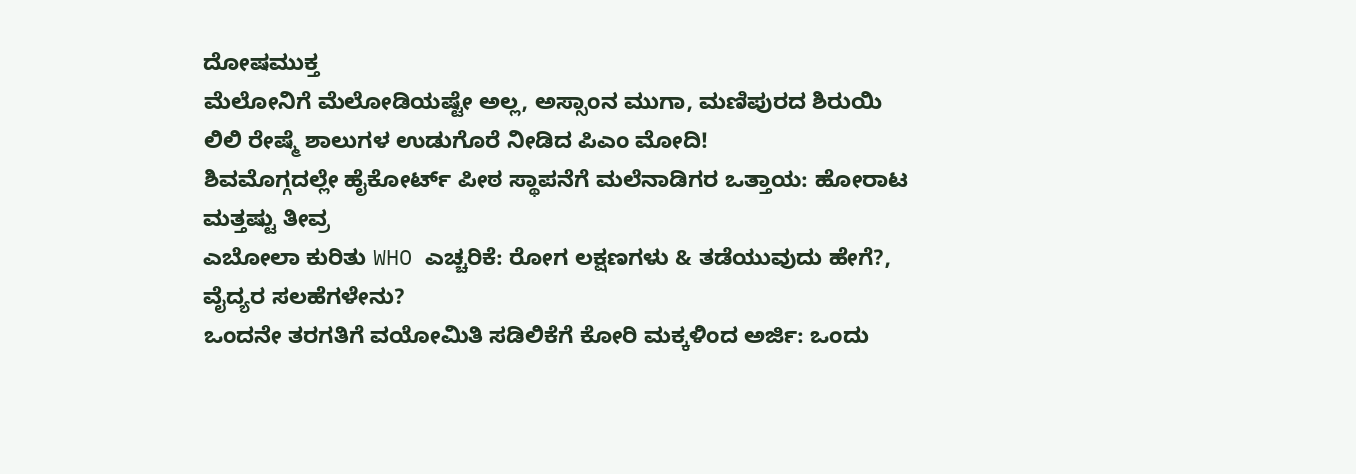ದೋಷಮುಕ್ತ
ಮೆಲೋನಿಗೆ ಮೆಲೋಡಿಯಷ್ಟೇ ಅಲ್ಲ, ಅಸ್ಸಾಂನ ಮುಗಾ, ಮಣಿಪುರದ ಶಿರುಯಿ ಲಿಲಿ ರೇಷ್ಮೆ ಶಾಲುಗಳ ಉಡುಗೊರೆ ನೀಡಿದ ಪಿಎಂ ಮೋದಿ!
ಶಿವಮೊಗ್ಗದಲ್ಲೇ ಹೈಕೋರ್ಟ್ ಪೀಠ ಸ್ಥಾಪನೆಗೆ ಮಲೆನಾಡಿಗರ ಒತ್ತಾಯ: ಹೋರಾಟ ಮತ್ತಷ್ಟು ತೀವ್ರ
ಎಬೋಲಾ ಕುರಿತು WHO ಎಚ್ಚರಿಕೆ: ರೋಗ ಲಕ್ಷಣಗಳು & ತಡೆಯುವುದು ಹೇಗೆ?, ವೈದ್ಯರ ಸಲಹೆಗಳೇನು?
ಒಂದನೇ ತರಗತಿಗೆ ವಯೋಮಿತಿ ಸಡಿಲಿಕೆಗೆ ಕೋರಿ ಮಕ್ಕಳಿಂದ ಅರ್ಜಿ: ಒಂದು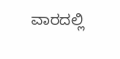ವಾರದಲ್ಲಿ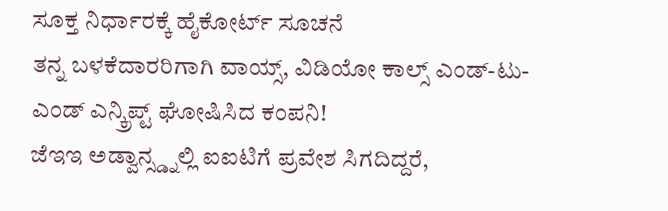ಸೂಕ್ತ ನಿರ್ಧಾರಕ್ಕೆ ಹೈಕೋರ್ಟ್ ಸೂಚನೆ
ತನ್ನ ಬಳಕೆದಾರರಿಗಾಗಿ ವಾಯ್ಸ್, ವಿಡಿಯೋ ಕಾಲ್ಸ್ ಎಂಡ್-ಟು-ಎಂಡ್ ಎನ್ಕ್ರಿಪ್ಟ್ ಘೋಷಿಸಿದ ಕಂಪನಿ!
ಜೆಇಇ ಅಡ್ವಾನ್ಸ್ಡ್ನಲ್ಲಿ ಐಐಟಿಗೆ ಪ್ರವೇಶ ಸಿಗದಿದ್ದರೆ,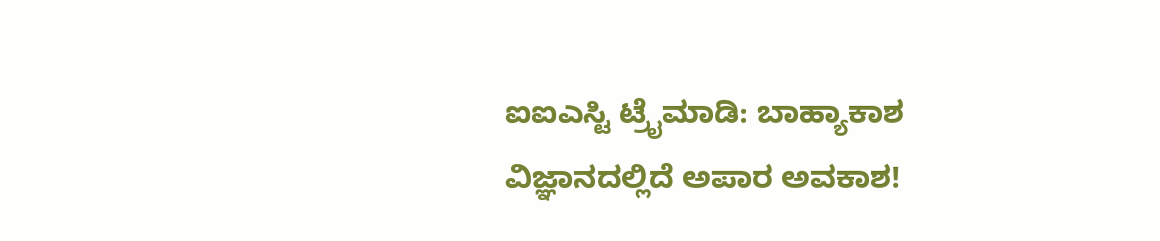ಐಐಎಸ್ಟಿ ಟ್ರೈಮಾಡಿ: ಬಾಹ್ಯಾಕಾಶ ವಿಜ್ಞಾನದಲ್ಲಿದೆ ಅಪಾರ ಅವಕಾಶ!